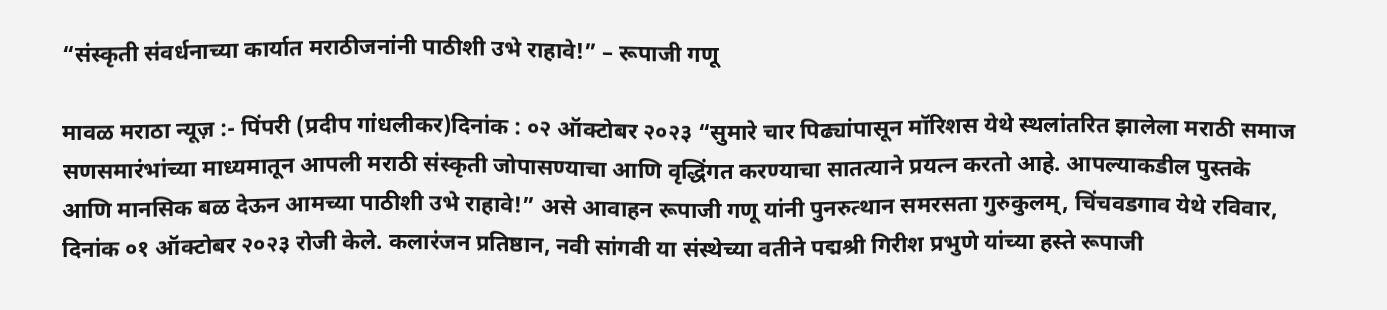“संस्कृती संवर्धनाच्या कार्यात मराठीजनांनी पाठीशी उभे राहावे!” – रूपाजी गणू

मावळ मराठा न्यूज़ :- पिंपरी (प्रदीप गांधलीकर)दिनांक : ०२ ऑक्टोबर २०२३ “सुमारे चार पिढ्यांपासून मॉरिशस येथे स्थलांतरित झालेला मराठी समाज सणसमारंभांच्या माध्यमातून आपली मराठी संस्कृती जोपासण्याचा आणि वृद्धिंगत करण्याचा सातत्याने प्रयत्न करतो आहे. आपल्याकडील पुस्तके आणि मानसिक बळ देऊन आमच्या पाठीशी उभे राहावे!” असे आवाहन रूपाजी गणू यांनी पुनरुत्थान समरसता गुरुकुलम्, चिंचवडगाव येथे रविवार, दिनांक ०१ ऑक्टोबर २०२३ रोजी केले. कलारंजन प्रतिष्ठान, नवी सांगवी या संस्थेच्या वतीने पद्मश्री गिरीश प्रभुणे यांच्या हस्ते रूपाजी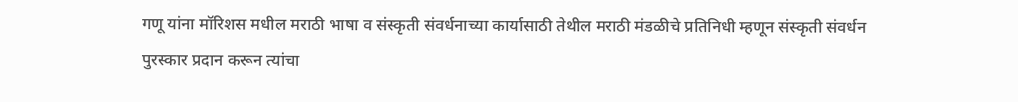गणू यांना मॉरिशस मधील मराठी भाषा व संस्कृती संवर्धनाच्या कार्यासाठी तेथील मराठी मंडळीचे प्रतिनिधी म्हणून संस्कृती संवर्धन पुरस्कार प्रदान करून त्यांचा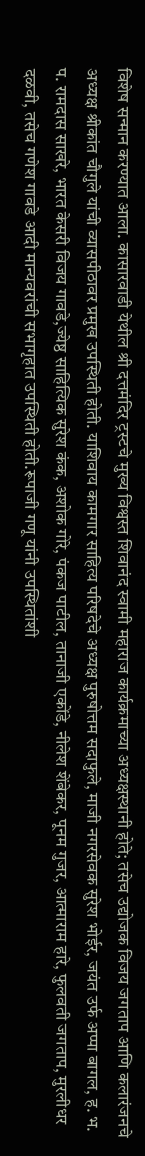विशेष सन्मान करण्यात आला. कासारवाडी येथील श्री दत्तमंदिर ट्रस्टचे मुख्य विश्वस्त शिवानंद स्वामी महाराज कार्यक्रमाच्या अध्यक्षस्थानी होते; तसेच उद्योजक विजय जगताप आणि कलारंजनचे अध्यक्ष श्रीकांत चौगुले यांची व्यासपीठावर प्रमुख उपस्थिती होती. याशिवाय कामगार साहित्य परिषदेचे अध्यक्ष पुरुषोत्तम सदाफुले, माजी नगरसेवक सुरेश भोईर, जयंत उर्फ अप्पा बागल, ह. भ. प. रामदास साखरे, भारत केसरी विजय गावडे,ज्येष्ठ साहित्यिक सुरेश कंक, अशोक गोरे, पंकज पाटील, तानाजी एकोंडे, नीलेश शेंबेकर, पूनम गुजर, आत्माराम हारे, फुलवती जगताप, मुरलीधर दळवी, तसेच गणेश गावडे आदी मान्यवरांची सभागृहात उपस्थिती होती.रूपाजी गणू यांनी उपस्थितांशी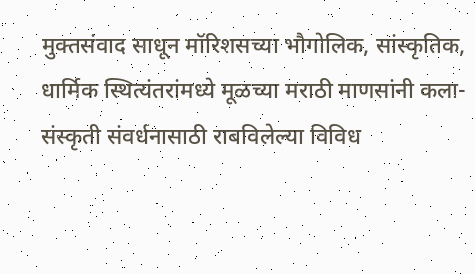मुक्तसंवाद साधून मॉरिशसच्या भौगोलिक, सांस्कृतिक, धार्मिक स्थित्यंतरांमध्ये मूळच्या मराठी माणसांनी कला-संस्कृती संवर्धनासाठी राबविलेल्या विविध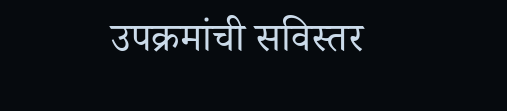उपक्रमांची सविस्तर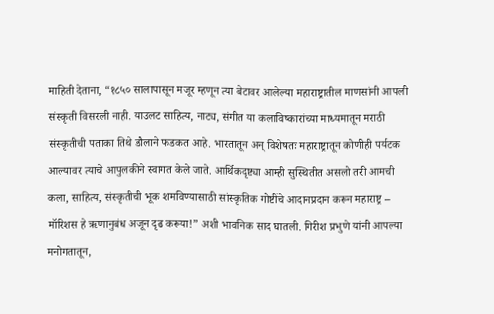माहिती देताना, “१८५० सालापासून मजूर म्हणून त्या बेटावर आलेल्या महाराष्ट्रातील माणसांनी आपली संस्कृती विसरली नाही. याउलट साहित्य, नाट्य, संगीत या कलाविष्कारांच्या माध्यमातून मराठी संस्कृतीची पताका तिथे डौलाने फडकत आहे. भारतातून अन् विशेषतः महाराष्ट्रातून कोणीही पर्यटक आल्यावर त्याचे आपुलकीने स्वागत केले जाते. आर्थिकदृष्ट्या आम्ही सुस्थितीत असलो तरी आमची कला, साहित्य, संस्कृतीची भूक शमविण्यासाठी सांस्कृतिक गोष्टींचे आदानप्रदान करून महाराष्ट्र – मॉरिशस हे ऋणानुबंध अजून दृढ करूया!” अशी भावनिक साद घातली. गिरीश प्रभुणे यांनी आपल्या मनोगतातून,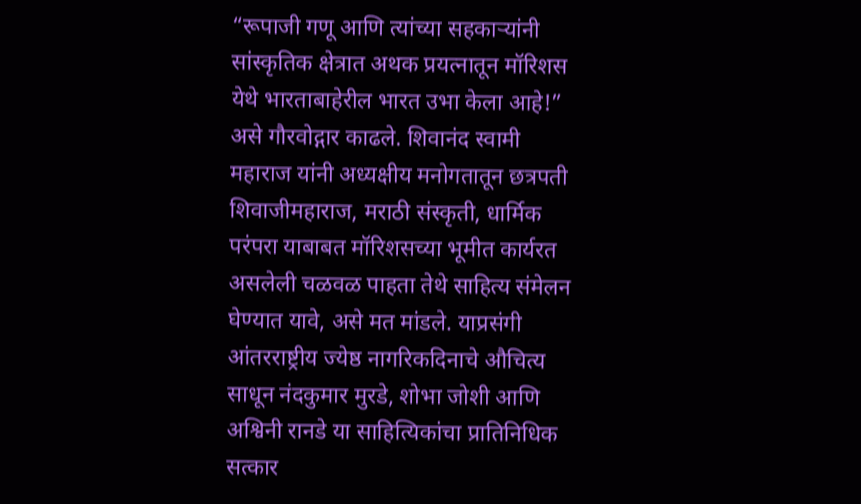“रूपाजी गणू आणि त्यांच्या सहकाऱ्यांनी सांस्कृतिक क्षेत्रात अथक प्रयत्नातून मॉरिशस येथे भारताबाहेरील भारत उभा केला आहे!” असे गौरवोद्गार काढले. शिवानंद स्वामी महाराज यांनी अध्यक्षीय मनोगतातून छत्रपती शिवाजीमहाराज, मराठी संस्कृती, धार्मिक परंपरा याबाबत मॉरिशसच्या भूमीत कार्यरत असलेली चळवळ पाहता तेथे साहित्य संमेलन घेण्यात यावे, असे मत मांडले. याप्रसंगी आंतरराष्ट्रीय ज्येष्ठ नागरिकदिनाचे औचित्य साधून नंदकुमार मुरडे, शोभा जोशी आणि अश्विनी रानडे या साहित्यिकांचा प्रातिनिधिक सत्कार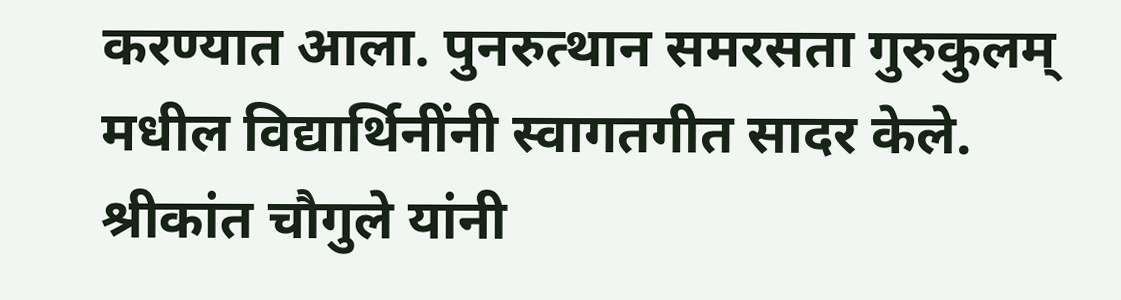करण्यात आला. पुनरुत्थान समरसता गुरुकुलम् मधील विद्यार्थिनींनी स्वागतगीत सादर केले. श्रीकांत चौगुले यांनी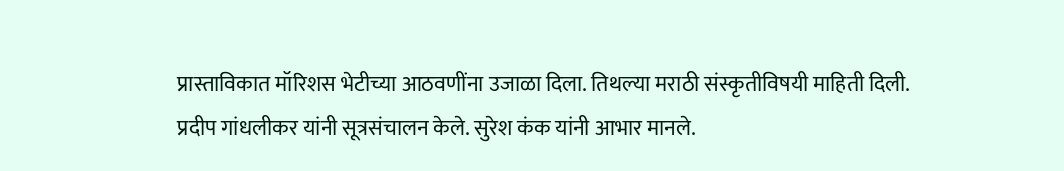प्रास्ताविकात मॉरिशस भेटीच्या आठवणींना उजाळा दिला. तिथल्या मराठी संस्कृतीविषयी माहिती दिली. प्रदीप गांधलीकर यांनी सूत्रसंचालन केले. सुरेश कंक यांनी आभार मानले.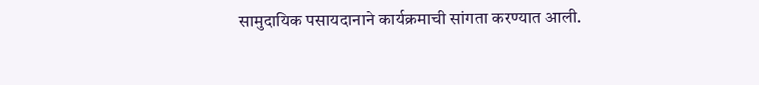सामुदायिक पसायदानाने कार्यक्रमाची सांगता करण्यात आली.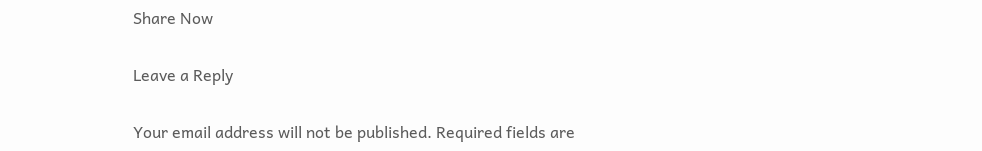Share Now

Leave a Reply

Your email address will not be published. Required fields are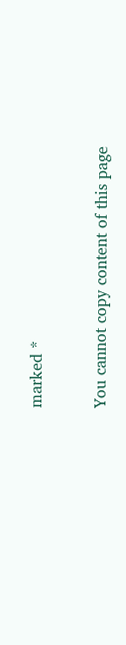marked *

You cannot copy content of this page